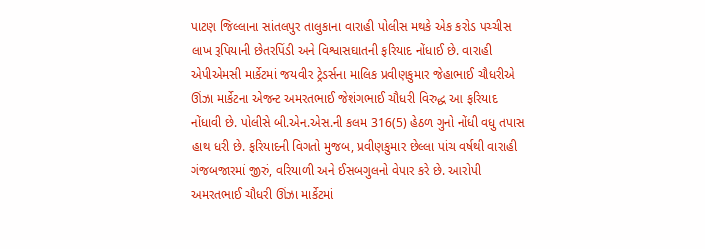પાટણ જિલ્લાના સાંતલપુર તાલુકાના વારાહી પોલીસ મથકે એક કરોડ પચ્ચીસ લાખ રૂપિયાની છેતરપિંડી અને વિશ્વાસઘાતની ફરિયાદ નોંધાઈ છે. વારાહી એપીએમસી માર્કેટમાં જયવીર ટ્રેડર્સના માલિક પ્રવીણકુમાર જેહાભાઈ ચૌધરીએ ઊંઝા માર્કેટના એજન્ટ અમરતભાઈ જેશંગભાઈ ચૌધરી વિરુદ્ધ આ ફરિયાદ નોંધાવી છે. પોલીસે બી.એન.એસ.ની કલમ 316(5) હેઠળ ગુનો નોંધી વધુ તપાસ હાથ ધરી છે. ફરિયાદની વિગતો મુજબ, પ્રવીણકુમાર છેલ્લા પાંચ વર્ષથી વારાહી ગંજબજારમાં જીરું, વરિયાળી અને ઈસબગુલનો વેપાર કરે છે. આરોપી અમરતભાઈ ચૌધરી ઊંઝા માર્કેટમાં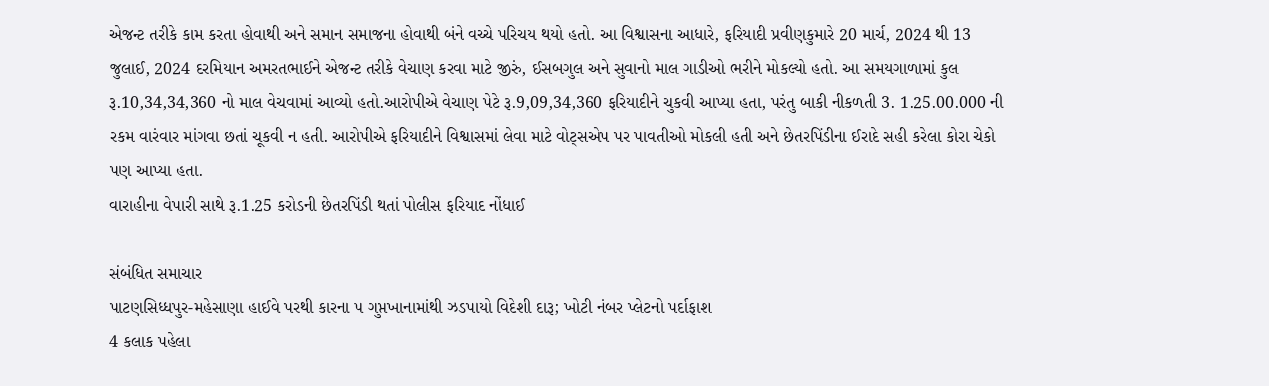એજન્ટ તરીકે કામ કરતા હોવાથી અને સમાન સમાજના હોવાથી બંને વચ્ચે પરિચય થયો હતો. આ વિશ્વાસના આધારે, ફરિયાદી પ્રવીણકુમારે 20 માર્ચ, 2024 થી 13 જુલાઈ, 2024 દરમિયાન અમરતભાઈને એજન્ટ તરીકે વેચાણ કરવા માટે જીરું, ઈસબગુલ અને સુવાનો માલ ગાડીઓ ભરીને મોકલ્યો હતો. આ સમયગાળામાં કુલ રૂ.10,34,34,360 નો માલ વેચવામાં આવ્યો હતો.આરોપીએ વેચાણ પેટે રૂ.9,09,34,360 ફરિયાદીને ચુકવી આપ્યા હતા, પરંતુ બાકી નીકળતી 3. 1.25.00.000 ની રકમ વારંવાર માંગવા છતાં ચૂકવી ન હતી. આરોપીએ ફરિયાદીને વિશ્વાસમાં લેવા માટે વોટ્સએપ પર પાવતીઓ મોકલી હતી અને છેતરપિંડીના ઈરાદે સહી કરેલા કોરા ચેકો પણ આપ્યા હતા.
વારાહીના વેપારી સાથે રૂ.1.25 કરોડની છેતરપિંડી થતાં પોલીસ ફરિયાદ નોંધાઈ

સંબંધિત સમાચાર
પાટણસિધ્ધપુર-મહેસાણા હાઈવે પરથી કારના ૫ ગુપ્તખાનામાંથી ઝડપાયો વિદેશી દારૂ; ખોટી નંબર પ્લેટનો પર્દાફાશ
4 કલાક પહેલા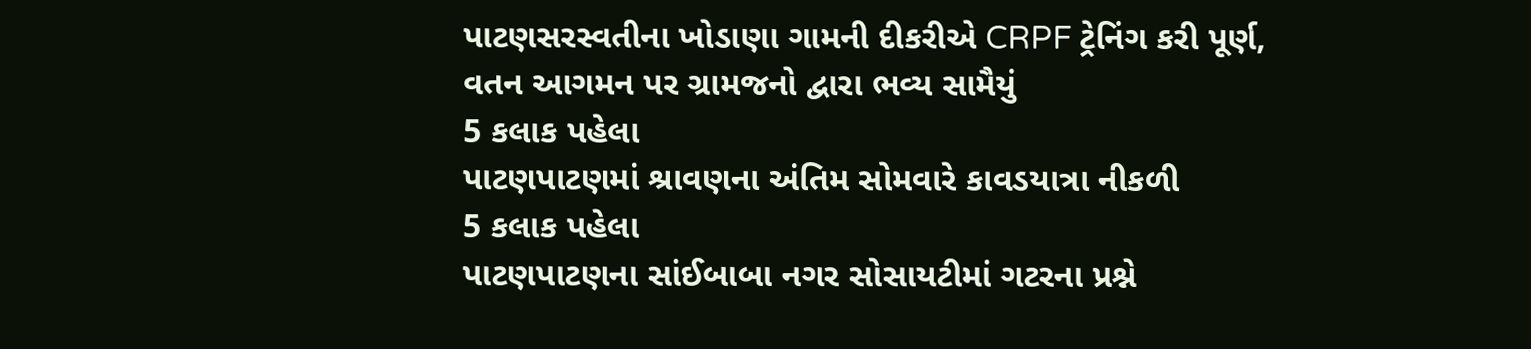પાટણસરસ્વતીના ખોડાણા ગામની દીકરીએ CRPF ટ્રેનિંગ કરી પૂર્ણ, વતન આગમન પર ગ્રામજનો દ્વારા ભવ્ય સામૈયું
5 કલાક પહેલા
પાટણપાટણમાં શ્રાવણના અંતિમ સોમવારે કાવડયાત્રા નીકળી
5 કલાક પહેલા
પાટણપાટણના સાંઈબાબા નગર સોસાયટીમાં ગટરના પ્રશ્ને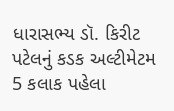ધારાસભ્ય ડૉ. કિરીટ પટેલનું કડક અલ્ટીમેટમ
5 કલાક પહેલા